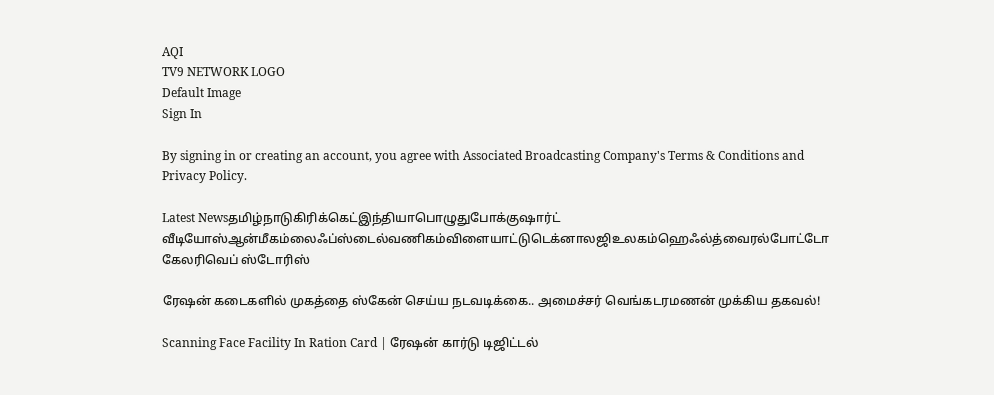AQI
TV9 NETWORK LOGO
Default Image
Sign In

By signing in or creating an account, you agree with Associated Broadcasting Company's Terms & Conditions and Privacy Policy.

Latest Newsதமிழ்நாடுகிரிக்கெட்இந்தியாபொழுதுபோக்குஷார்ட் வீடியோஸ்ஆன்மீகம்லைஃப்ஸ்டைல்வணிகம்விளையாட்டுடெக்னாலஜிஉலகம்ஹெஃல்த்வைரல்போட்டோ கேலரிவெப் ஸ்டோரிஸ்

ரேஷன் கடைகளில் முகத்தை ஸ்கேன் செய்ய நடவடிக்கை.. அமைச்சர் வெங்கடரமணன் முக்கிய தகவல்!

Scanning Face Facility In Ration Card | ரேஷன் கார்டு டிஜிட்டல்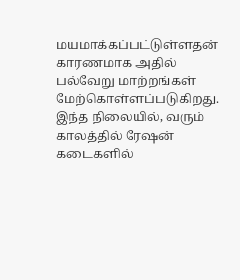மயமாக்கப்பட்டுள்ளதன் காரணமாக அதில் பல்வேறு மாற்றங்கள் மேற்கொள்ளப்படுகிறது. இந்த நிலையில், வரும் காலத்தில் ரேஷன் கடைகளில்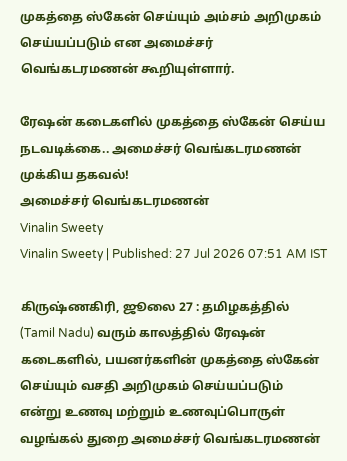முகத்தை ஸ்கேன் செய்யும் அம்சம் அறிமுகம் செய்யப்படும் என அமைச்சர் வெங்கடரமணன் கூறியுள்ளார்.

ரேஷன் கடைகளில் முகத்தை ஸ்கேன் செய்ய நடவடிக்கை.. அமைச்சர் வெங்கடரமணன் முக்கிய தகவல்!
அமைச்சர் வெங்கடரமணன்
Vinalin Sweety
Vinalin Sweety | Published: 27 Jul 2026 07:51 AM IST

கிருஷ்ணகிரி, ஜூலை 27 : தமிழகத்தில் (Tamil Nadu) வரும் காலத்தில் ரேஷன் கடைகளில், பயனர்களின் முகத்தை ஸ்கேன் செய்யும் வசதி அறிமுகம் செய்யப்படும் என்று உணவு மற்றும் உணவுப்பொருள் வழங்கல் துறை அமைச்சர் வெங்கடரமணன்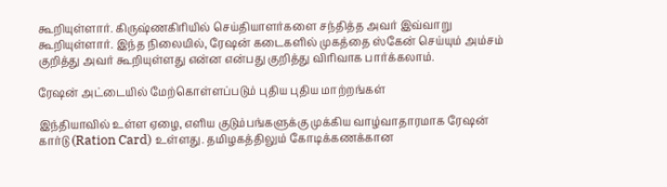கூறியுள்ளார். கிருஷ்ணகிரியில் செய்தியாளர்களை சந்தித்த அவர் இவ்வாறு கூறியுள்ளார். இந்த நிலையில், ரேஷன் கடைகளில் முகத்தை ஸ்கேன் செய்யும் அம்சம் குறித்து அவர் கூறியுள்ளது என்ன என்பது குறித்து விரிவாக பார்க்கலாம்.

ரேஷன் அட்டையில் மேற்கொள்ளப்படும் புதிய புதிய மாற்றங்கள்

இந்தியாவில் உள்ள ஏழை, எளிய குடும்பங்களுக்கு முக்கிய வாழ்வாதாரமாக ரேஷன் கார்டு (Ration Card) உள்ளது. தமிழகத்திலும் கோடிக்கணக்கான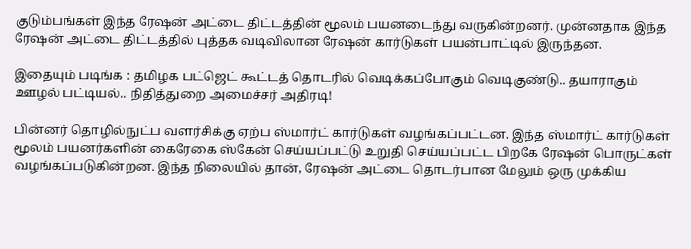குடும்பங்கள் இந்த ரேஷன் அட்டை திட்டத்தின் மூலம் பயனடைந்து வருகின்றனர். முன்னதாக இந்த ரேஷன் அட்டை திட்டத்தில் புத்தக வடிவிலான ரேஷன் கார்டுகள் பயன்பாட்டில் இருந்தன.

இதையும் படிங்க : தமிழக பட்ஜெட் கூட்டத் தொடரில் வெடிக்கப்போகும் வெடிகுண்டு.. தயாராகும் ஊழல் பட்டியல்.. நிதித்துறை அமைச்சர் அதிரடி!

பின்னர் தொழில்நுட்ப வளர்சிக்கு ஏற்ப ஸ்மார்ட் கார்டுகள் வழங்கப்பட்டன. இந்த ஸ்மார்ட் கார்டுகள் மூலம் பயனர்களின் கைரேகை ஸ்கேன் செய்யப்பட்டு உறுதி செய்யப்பட்ட பிறகே ரேஷன் பொருட்கள் வழங்கப்படுகின்றன. இந்த நிலையில் தான், ரேஷன் அட்டை தொடர்பான மேலும் ஒரு முக்கிய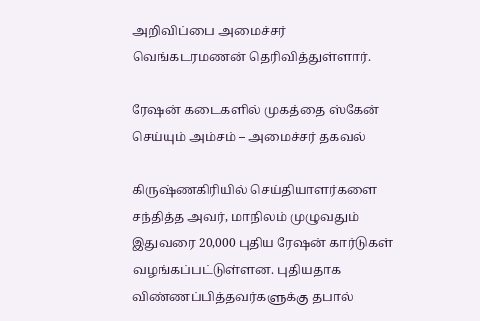அறிவிப்பை அமைச்சர் வெங்கடரமணன் தெரிவித்துள்ளார்.

ரேஷன் கடைகளில் முகத்தை ஸ்கேன் செய்யும் அம்சம் – அமைச்சர் தகவல்

கிருஷ்ணகிரியில் செய்தியாளர்களை சந்தித்த அவர், மாநிலம் முழுவதும் இதுவரை 20,000 புதிய ரேஷன் கார்டுகள் வழங்கப்பட்டுள்ளன. புதியதாக விண்ணப்பித்தவர்களுக்கு தபால்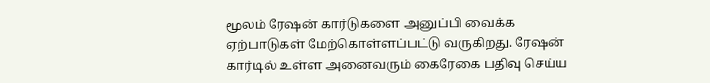மூலம் ரேஷன் கார்டுகளை அனுப்பி வைக்க ஏற்பாடுகள் மேற்கொள்ளப்பட்டு வருகிறது. ரேஷன் கார்டில் உள்ள அனைவரும் கைரேகை பதிவு செய்ய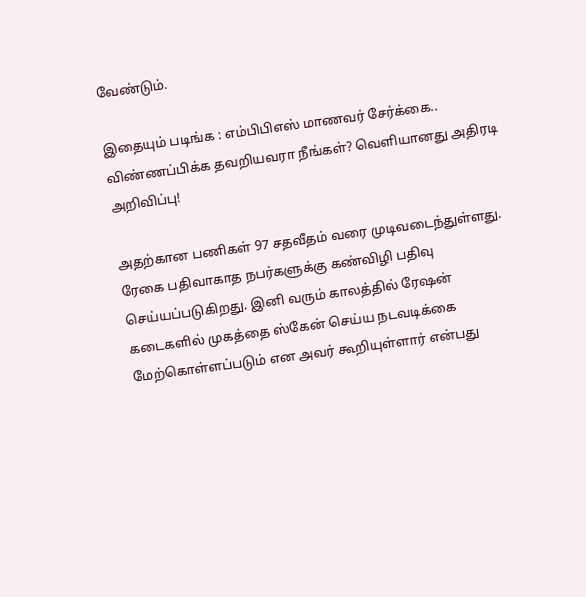வேண்டும்.

இதையும் படிங்க : எம்பிபிஎஸ் மாணவர் சேர்க்கை.. விண்ணப்பிக்க தவறியவரா நீங்கள்? வெளியானது அதிரடி அறிவிப்பு!

அதற்கான பணிகள் 97 சதவீதம் வரை முடிவடைந்துள்ளது. ரேகை பதிவாகாத நபர்களுக்கு கண்விழி பதிவு செய்யப்படுகிறது. இனி வரும் காலத்தில் ரேஷன் கடைகளில் முகத்தை ஸ்கேன் செய்ய நடவடிக்கை மேற்கொள்ளப்படும் என அவர் கூறியுள்ளார் என்பது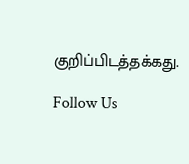குறிப்பிடத்தக்கது.

Follow Us